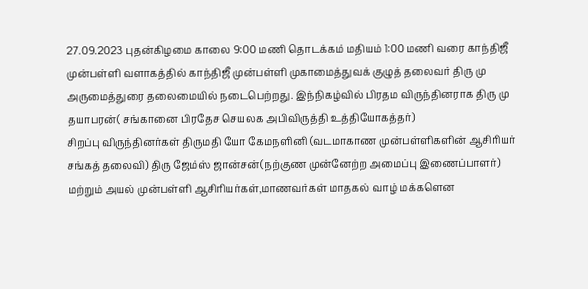27.09.2023 புதன்கிழமை காலை 9:00 மணி தொடக்கம் மதியம் 1:00 மணி வரை காந்திஜீ முன்பள்ளி வளாகத்தில் காந்திஜீ முன்பள்ளி முகாமைத்துவக் குழுத் தலைவர் திரு மு அருமைத்துரை தலைமையில் நடைபெற்றது. இந்நிகழ்வில் பிரதம விருந்தினராக திரு மு தயாபரன்( சங்கானை பிரதேச செயலக அபிவிருத்தி உத்தியோகத்தர்)
சிறப்பு விருந்தினர்கள் திருமதி யோ கேமநளினி (வடமாகாண முன்பள்ளிகளின் ஆசிரியர் சங்கத் தலைவி) திரு ஜேம்ஸ் ஜான்சன்(நற்குண முன்னேற்ற அமைப்பு இணைப்பாளர்) மற்றும் அயல் முன்பள்ளி ஆசிரியர்கள்,மாணவர்கள் மாதகல் வாழ் மக்களென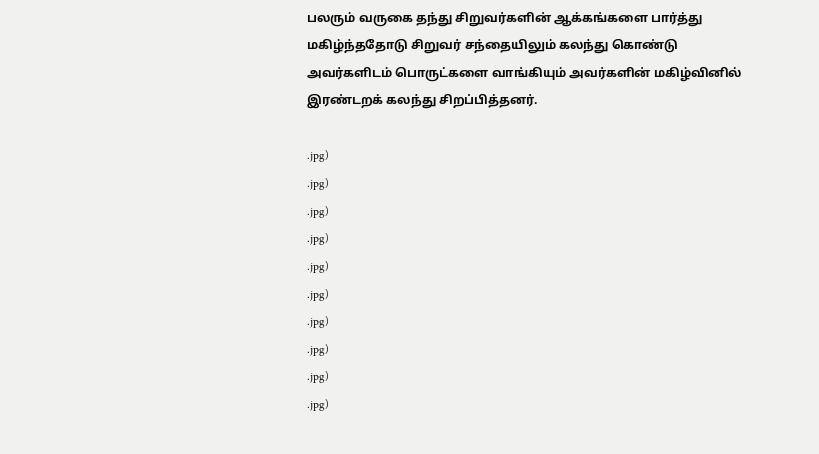பலரும் வருகை தந்து சிறுவர்களின் ஆக்கங்களை பார்த்து மகிழ்ந்ததோடு சிறுவர் சந்தையிலும் கலந்து கொண்டு அவர்களிடம் பொருட்களை வாங்கியும் அவர்களின் மகிழ்வினில் இரண்டறக் கலந்து சிறப்பித்தனர்.

.jpg)
.jpg)
.jpg)
.jpg)
.jpg)
.jpg)
.jpg)
.jpg)
.jpg)
.jpg)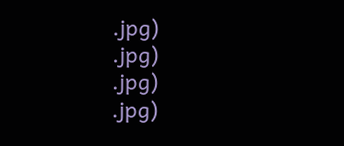.jpg)
.jpg)
.jpg)
.jpg)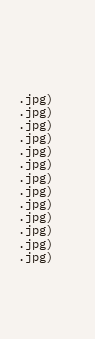.jpg)
.jpg)
.jpg)
.jpg)
.jpg)
.jpg)
.jpg)
.jpg)
.jpg)
.jpg)
.jpg)
.jpg)
.jpg)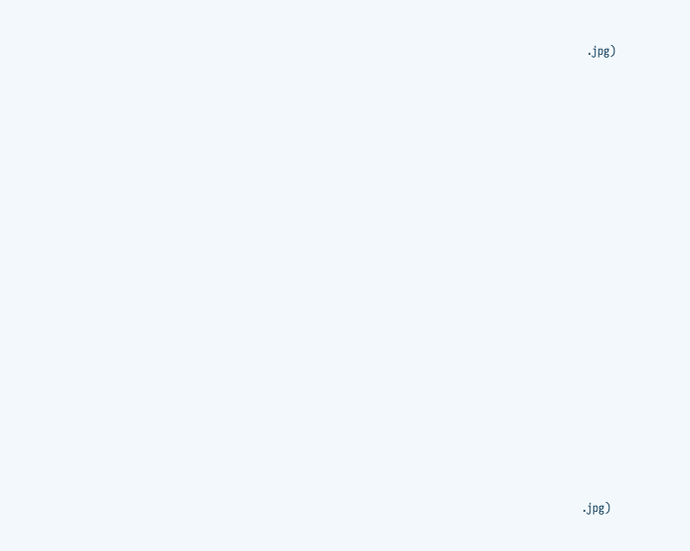.jpg)





















.jpg)